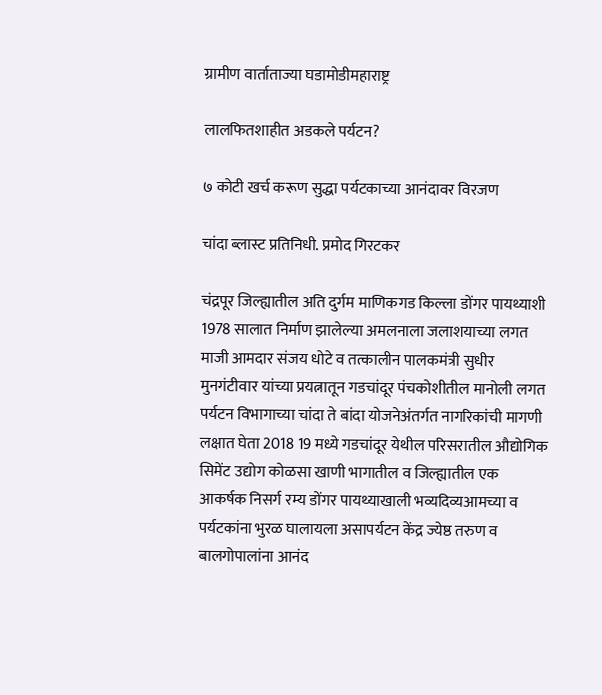ग्रामीण वार्ताताज्या घडामोडीमहाराष्ट्र

लालफितशाहीत अडकले पर्यटन?

७ कोटी खर्च करूण सुद्धा पर्यटकाच्या आनंदावर विरजण

चांदा ब्लास्ट प्रतिनिधी. प्रमोद गिरटकर

चंद्रपूर जिल्ह्यातील अति दुर्गम माणिकगड किल्ला डोंगर पायथ्याशी 1978 सालात निर्माण झालेल्या अमलनाला जलाशयाच्या लगत माजी आमदार संजय धोटे व तत्कालीन पालकमंत्री सुधीर मुनगंटीवार यांच्या प्रयत्नातून गडचांदूर पंचकोशीतील मानोली लगत पर्यटन विभागाच्या चांदा ते बांदा योजनेअंतर्गत नागरिकांची मागणी लक्षात घेता 2018 19 मध्ये गडचांदूर येथील परिसरातील औद्योगिक सिमेंट उद्योग कोळसा खाणी भागातील व जिल्ह्यातील एक आकर्षक निसर्ग रम्य डोंगर पायथ्याखाली भव्यदिव्यआमच्या व पर्यटकांना भुरळ घालायला असापर्यटन केंद्र ज्येष्ठ तरुण व बालगोपालांना आनंद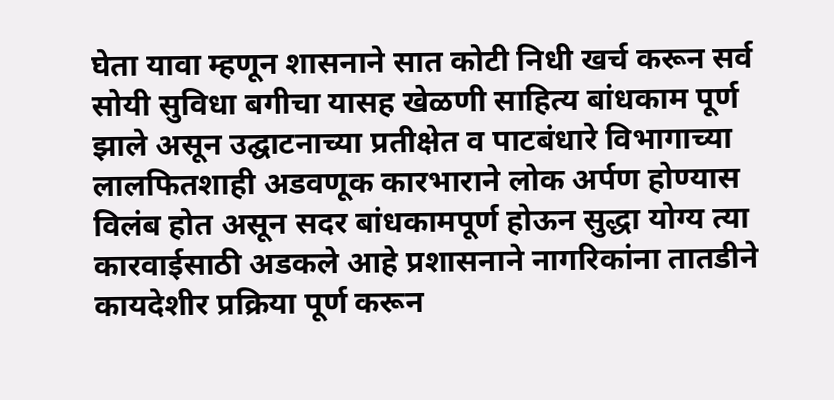घेता यावा म्हणून शासनाने सात कोटी निधी खर्च करून सर्व सोयी सुविधा बगीचा यासह खेळणी साहित्य बांधकाम पूर्ण झाले असून उद्घाटनाच्या प्रतीक्षेत व पाटबंधारे विभागाच्या लालफितशाही अडवणूक कारभाराने लोक अर्पण होण्यास विलंब होत असून सदर बांधकामपूर्ण होऊन सुद्धा योग्य त्या कारवाईसाठी अडकले आहे प्रशासनाने नागरिकांना तातडीने कायदेशीर प्रक्रिया पूर्ण करून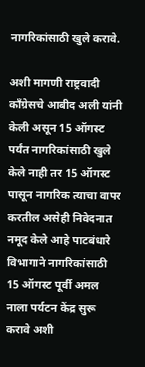नागरिकांसाठी खुले करावे.

अशी मागणी राष्ट्रवादी काँग्रेसचे आबीद अली यांनी केली असून 15 ऑगस्ट पर्यंत नागरिकांसाठी खुले केले नाही तर 15 ऑगस्ट पासून नागरिक त्याचा वापर करतील असेही निवेदनात नमूद केले आहे पाटबंधारे विभागाने नागरिकांसाठी 15 ऑगस्ट पूर्वी अमल नाला पर्यटन केंद्र सुरू करावे अशी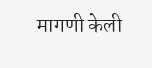मागणी केली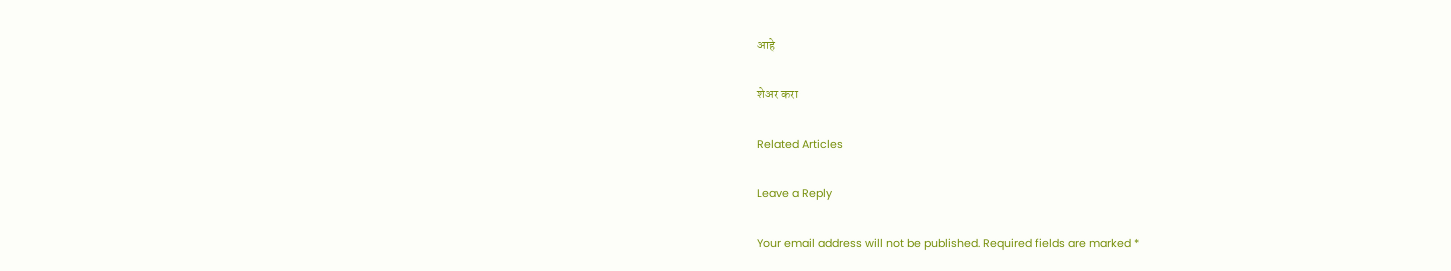आहे

शेअर करा

Related Articles

Leave a Reply

Your email address will not be published. Required fields are marked *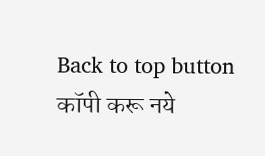Back to top button
कॉपी करू नये